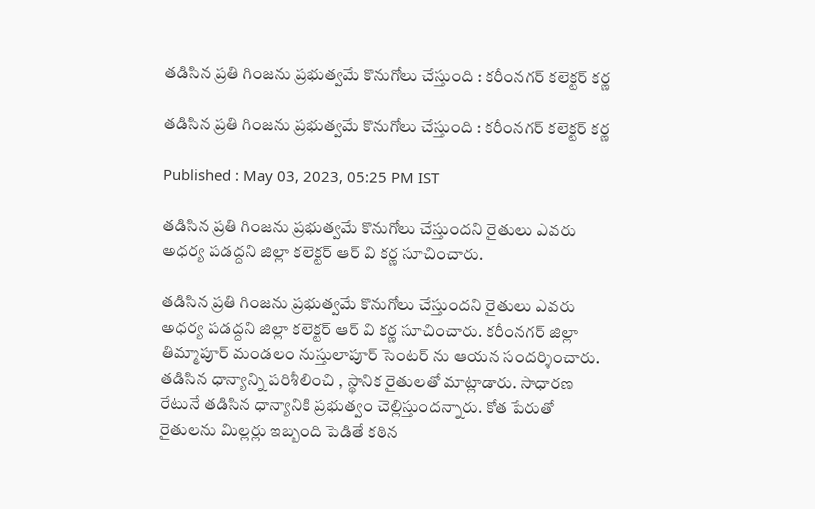తడిసిన ప్రతి గింజను ప్రభుత్వమే కొనుగోలు చేస్తుంది : కరీంనగర్ కలెక్టర్ కర్ణ

తడిసిన ప్రతి గింజను ప్రభుత్వమే కొనుగోలు చేస్తుంది : కరీంనగర్ కలెక్టర్ కర్ణ

Published : May 03, 2023, 05:25 PM IST

తడిసిన ప్రతి గింజను ప్రభుత్వమే కొనుగోలు చేస్తుందని రైతులు ఎవరు అధర్య పడద్దని జిల్లా కలెక్టర్ ఆర్ వి కర్ణ సూచించారు.

తడిసిన ప్రతి గింజను ప్రభుత్వమే కొనుగోలు చేస్తుందని రైతులు ఎవరు అధర్య పడద్దని జిల్లా కలెక్టర్ ఆర్ వి కర్ణ సూచించారు. కరీంనగర్ జిల్లా తిమ్మాపూర్ మండలం నుస్తులాపూర్ సెంటర్ ను ఆయన సందర్శించారు. తడిసిన ధాన్యాన్ని పరిశీలించి , స్థానిక రైతులతో మాట్లాడారు. సాధారణ రేటునే తడిసిన ధాన్యానికి ప్రభుత్వం చెల్లిస్తుందన్నారు. కోత పేరుతో రైతులను మిల్లర్లు ఇబ్బంది పెడితే కఠిన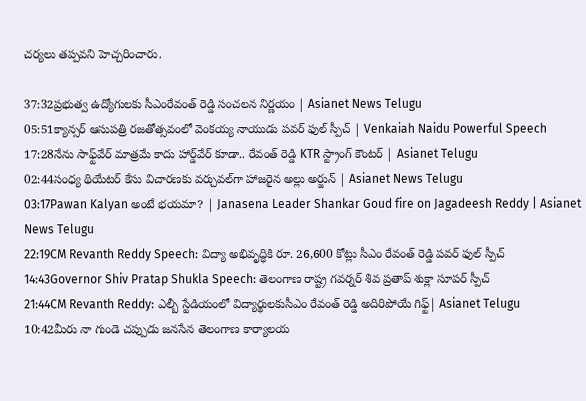చర్యలు తప్పవని హెచ్చరించారు.

37:32ప్రభుత్వ ఉద్యోగులకు సీఎంరేవంత్ రెడ్డి సంచలన నిర్ణయం | Asianet News Telugu
05:51క్యాన్సర్ ఆసుపత్రి రజతోత్సవంలో వెంకయ్య నాయుడు పవర్ ఫుల్ స్పీచ్ | Venkaiah Naidu Powerful Speech
17:28నేను సాఫ్ట్‌వేర్ మాత్రమే కాదు హార్డ్‌వేర్ కూడా.. రేవంత్ రెడ్డి KTR స్ట్రాంగ్ కౌంటర్ | Asianet Telugu
02:44సంధ్య థియేటర్ కేసు విచారణకు వర్చువల్‌గా హాజరైన అల్లు అర్జున్ | Asianet News Telugu
03:17Pawan Kalyan అంటే భయమా? | Janasena Leader Shankar Goud fire on Jagadeesh Reddy | Asianet News Telugu
22:19CM Revanth Reddy Speech: విద్యా అభివృద్ధికి రూ. 26,600 కోట్లు సీఎం రేవంత్ రెడ్డి పవర్ ఫుల్ స్పీచ్
14:43Governor Shiv Pratap Shukla Speech: తెలంగాణ రాష్ట్ర గవర్నర్ శివ ప్రతాప్ శుక్లా సూపర్ స్పీచ్
21:44CM Revanth Reddy: ఎల్బీ స్టేడియంలో విద్యార్థులకుసీఎం రేవంత్ రెడ్డి అదిరిపోయే గిఫ్ట్| Asianet Telugu
10:42మీరు నా గుండె చప్పుడు జనసేన తెలంగాణ కార్యాలయ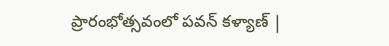ప్రారంభోత్సవంలో పవన్ కళ్యాణ్ |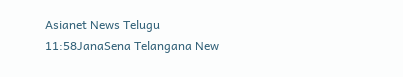Asianet News Telugu
11:58JanaSena Telangana New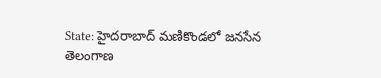State: హైదరాబాద్ మణికొండలో జనసేన తెలంగాణ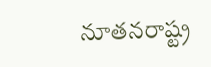నూతనరాష్ట్ర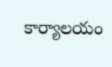కార్యాలయం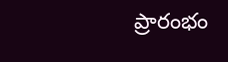ప్రారంభం